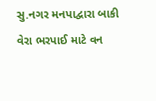સુ.નગર મનપાદ્વારા બાકી વેરા ભરપાઈ માટે વન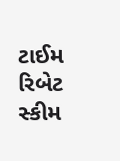ટાઈમ રિબેટ સ્કીમ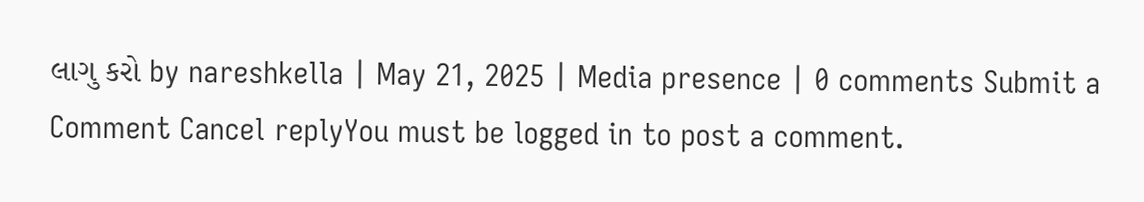લાગુ કરો by nareshkella | May 21, 2025 | Media presence | 0 comments Submit a Comment Cancel replyYou must be logged in to post a comment.